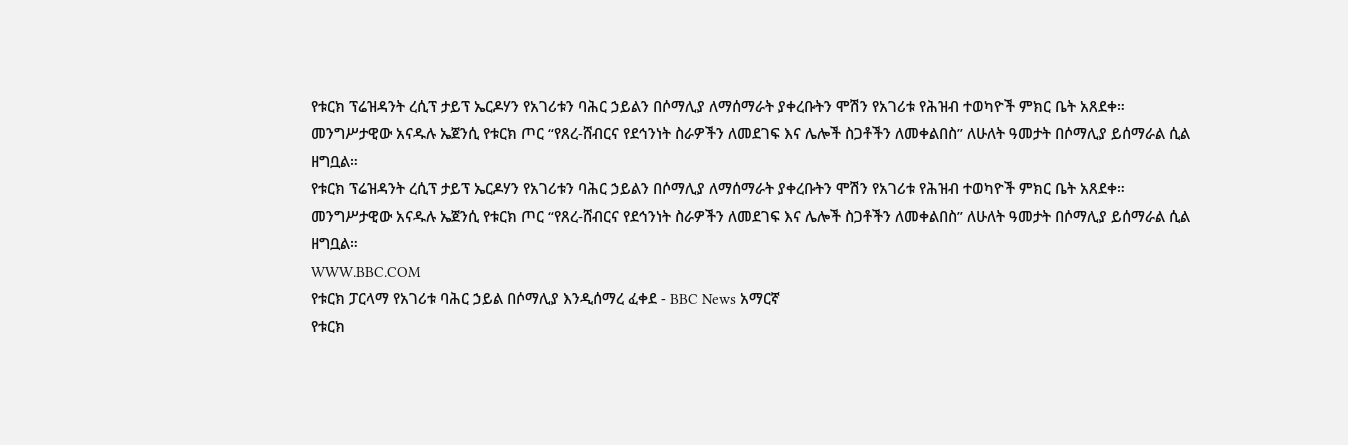የቱርክ ፕሬዝዳንት ረሲፕ ታይፕ ኤርዶሃን የአገሪቱን ባሕር ኃይልን በሶማሊያ ለማሰማራት ያቀረቡትን ሞሽን የአገሪቱ የሕዝብ ተወካዮች ምክር ቤት አጸደቀ።
መንግሥታዊው አናዱሉ ኤጀንሲ የቱርክ ጦር “የጸረ-ሸብርና የደኅንነት ስራዎችን ለመደገፍ እና ሌሎች ስጋቶችን ለመቀልበስ” ለሁለት ዓመታት በሶማሊያ ይሰማራል ሲል ዘግቧል።
የቱርክ ፕሬዝዳንት ረሲፕ ታይፕ ኤርዶሃን የአገሪቱን ባሕር ኃይልን በሶማሊያ ለማሰማራት ያቀረቡትን ሞሽን የአገሪቱ የሕዝብ ተወካዮች ምክር ቤት አጸደቀ። መንግሥታዊው አናዱሉ ኤጀንሲ የቱርክ ጦር “የጸረ-ሸብርና የደኅንነት ስራዎችን ለመደገፍ እና ሌሎች ስጋቶችን ለመቀልበስ” ለሁለት ዓመታት በሶማሊያ ይሰማራል ሲል ዘግቧል።
WWW.BBC.COM
የቱርክ ፓርላማ የአገሪቱ ባሕር ኃይል በሶማሊያ እንዲሰማረ ፈቀደ - BBC News አማርኛ
የቱርክ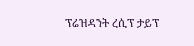ፕሬዝዳንት ረሲፕ ታይፕ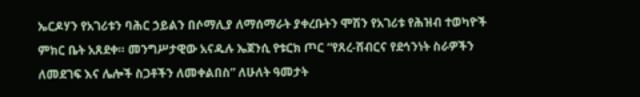ኤርዶሃን የአገሪቱን ባሕር ኃይልን በሶማሊያ ለማሰማራት ያቀረቡትን ሞሽን የአገሪቱ የሕዝብ ተወካዮች ምክር ቤት አጸደቀ። መንግሥታዊው አናዱሉ ኤጀንሲ የቱርክ ጦር “የጸረ-ሸብርና የደኅንነት ስራዎችን ለመደገፍ እና ሌሎች ስጋቶችን ለመቀልበስ” ለሁለት ዓመታት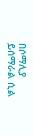በሶማሊያ ይሰማራል ሲል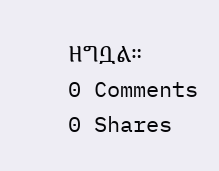ዘግቧል።
0 Comments 0 Shares